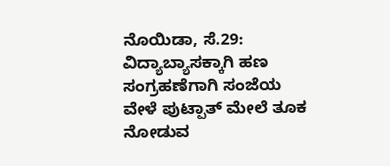ನೊಯಿಡಾ, ಸೆ.29: ವಿದ್ಯಾಬ್ಯಾಸಕ್ಕಾಗಿ ಹಣ ಸಂಗ್ರಹಣೆಗಾಗಿ ಸಂಜೆಯ ವೇಳೆ ಪುಟ್ಪಾತ್ ಮೇಲೆ ತೂಕ ನೋಡುವ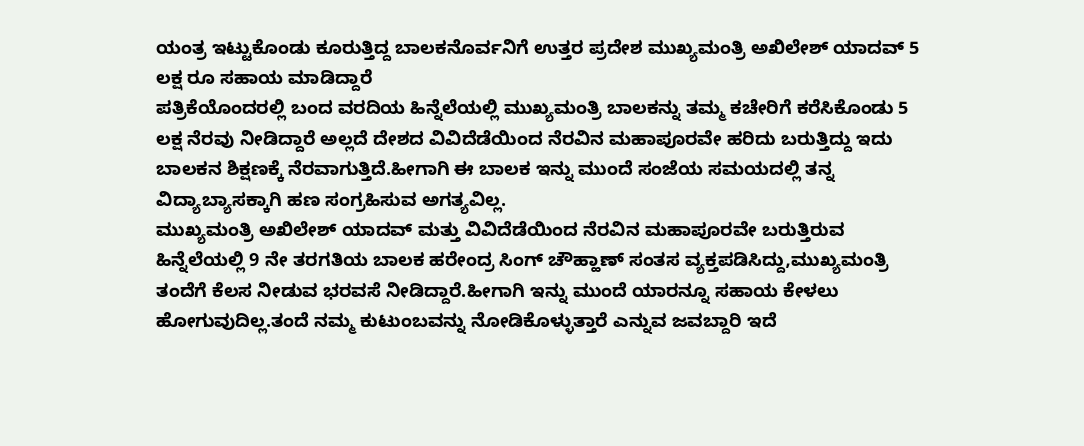ಯಂತ್ರ ಇಟ್ಟುಕೊಂಡು ಕೂರುತ್ತಿದ್ದ ಬಾಲಕನೊರ್ವನಿಗೆ ಉತ್ತರ ಪ್ರದೇಶ ಮುಖ್ಯಮಂತ್ರಿ ಅಖಿಲೇಶ್ ಯಾದವ್ 5 ಲಕ್ಷ ರೂ ಸಹಾಯ ಮಾಡಿದ್ದಾರೆ
ಪತ್ರಿಕೆಯೊಂದರಲ್ಲಿ ಬಂದ ವರದಿಯ ಹಿನ್ನೆಲೆಯಲ್ಲಿ ಮುಖ್ಯಮಂತ್ರಿ ಬಾಲಕನ್ನು ತಮ್ಮ ಕಚೇರಿಗೆ ಕರೆಸಿಕೊಂಡು 5 ಲಕ್ಷ ನೆರವು ನೀಡಿದ್ದಾರೆ ಅಲ್ಲದೆ ದೇಶದ ವಿವಿದೆಡೆಯಿಂದ ನೆರವಿನ ಮಹಾಪೂರವೇ ಹರಿದು ಬರುತ್ತಿದ್ದು ಇದು ಬಾಲಕನ ಶಿಕ್ಷಣಕ್ಕೆ ನೆರವಾಗುತ್ತಿದೆ.ಹೀಗಾಗಿ ಈ ಬಾಲಕ ಇನ್ನು ಮುಂದೆ ಸಂಜೆಯ ಸಮಯದಲ್ಲಿ ತನ್ನ ವಿದ್ಯಾಬ್ಯಾಸಕ್ಕಾಗಿ ಹಣ ಸಂಗ್ರಹಿಸುವ ಅಗತ್ಯವಿಲ್ಲ.
ಮುಖ್ಯಮಂತ್ರಿ ಅಖಿಲೇಶ್ ಯಾದವ್ ಮತ್ತು ವಿವಿದೆಡೆಯಿಂದ ನೆರವಿನ ಮಹಾಪೂರವೇ ಬರುತ್ತಿರುವ ಹಿನ್ನೆಲೆಯಲ್ಲಿ 9 ನೇ ತರಗತಿಯ ಬಾಲಕ ಹರೇಂದ್ರ ಸಿಂಗ್ ಚೌಹ್ಹಾಣ್ ಸಂತಸ ವ್ಯಕ್ತಪಡಿಸಿದ್ದು,ಮುಖ್ಯಮಂತ್ರಿ ತಂದೆಗೆ ಕೆಲಸ ನೀಡುವ ಭರವಸೆ ನೀಡಿದ್ದಾರೆ.ಹೀಗಾಗಿ ಇನ್ನು ಮುಂದೆ ಯಾರನ್ನೂ ಸಹಾಯ ಕೇಳಲು ಹೋಗುವುದಿಲ್ಲ.ತಂದೆ ನಮ್ಮ ಕುಟುಂಬವನ್ನು ನೋಡಿಕೊಳ್ಳುತ್ತಾರೆ ಎನ್ನುವ ಜವಬ್ದಾರಿ ಇದೆ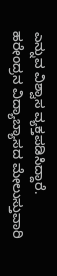ಎನ್ನುವ ವಿಶ್ವಾಸ ವ್ಯಕ್ತಪಡಿಸಿದ್ದಾರೆ.
ಹರೇಂದ್ರನ ವಿದ್ಯಾಬ್ಯಾಸದ ಮೇಲುಸ್ತುವಾರಿ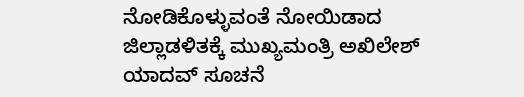ನೋಡಿಕೊಳ್ಳುವಂತೆ ನೋಯಿಡಾದ ಜಿಲ್ಲಾಡಳಿತಕ್ಕೆ ಮುಖ್ಯಮಂತ್ರಿ ಅಖಿಲೇಶ್ ಯಾದವ್ ಸೂಚನೆ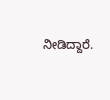ನೀಡಿದ್ದಾರೆ.